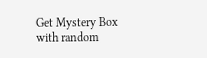Get Mystery Box with random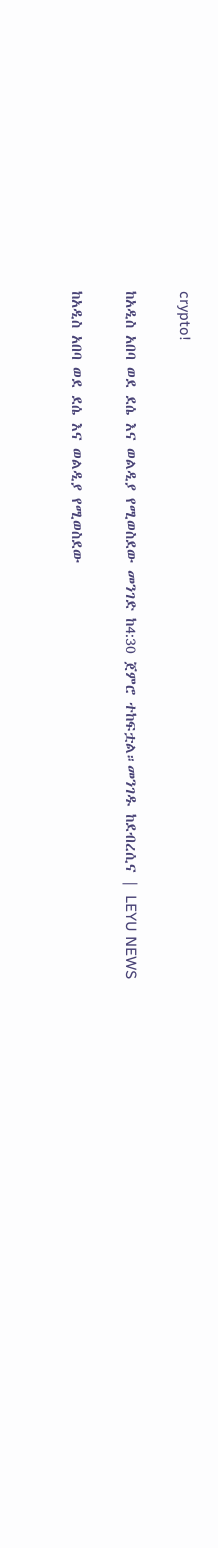crypto!

ከአዲስ አበባ ወደ ደሴ እና ወልዲያ የሚወስደው መንገድ ከ4:30 ጀምሮ ተከፍቷል።መንገዱ ከደብረሲና | LEYU NEWS

ከአዲስ አበባ ወደ ደሴ እና ወልዲያ የሚወስደው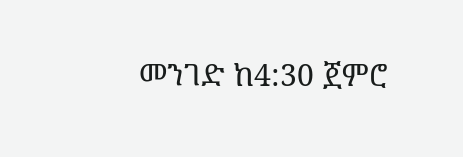መንገድ ከ4:30 ጀምሮ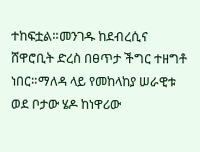ተከፍቷል።መንገዱ ከደብረሲና ሸዋሮቢት ድረስ በፀጥታ ችግር ተዘግቶ ነበር።ማለዳ ላይ የመከላከያ ሠራዊቱ ወደ ቦታው ሄዶ ከነዋሪው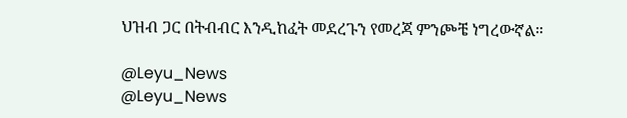ህዝብ ጋር በትብብር እንዲከፈት መደረጉን የመረጃ ምንጮቼ ነግረውኛል።

@Leyu_News
@Leyu_News